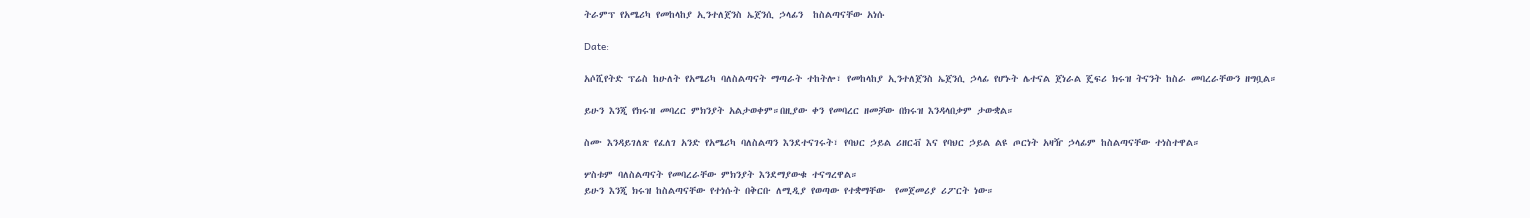ትራምፕ የአሜሪካ የመከላከያ ኢንተለጀንስ ኤጀንሲ ኃላፊን  ከስልጣናቸው አነሱ

Date:

አሶሺየትድ ፕሬስ ከሁለት የአሜሪካ ባለስልጣናት ማጣራት ተከትሎ፣ የመከላከያ ኢንተለጀንስ ኤጀንሲ ኃላፊ የሆኑት ሌተናል ጀነራል ጄፍሪ ክሩዝ ትናንት ከስራ መባረራቸውን ዘግቧል።

ይሁን እንጂ የክሩዝ መባረር ምክንያት አልታወቀም።በዚያው ቀን የመባረር ዘመቻው በክሩዝ እንዳላበቃም ታውቋል።

ስሙ እንዳይገለጽ የፈለገ አንድ የአሜሪካ ባለስልጣን እንደተናገሩት፣ የባህር ኃይል ሪዘርቭ እና የባህር ኃይል ልዩ ጦርነት አዛዥ ኃላፊም ከስልጣናቸው ተነስተዋል።

ሦስቱም ባለስልጣናት የመባረራቸው ምክንያት እንደማያውቁ ተናግረዋል።
ይሁን እንጂ ክሩዝ ከስልጣናቸው የተነሱት በቅርቡ ለሚዲያ የወጣው የተቋማቸው  የመጀመሪያ ሪፖርት ነው።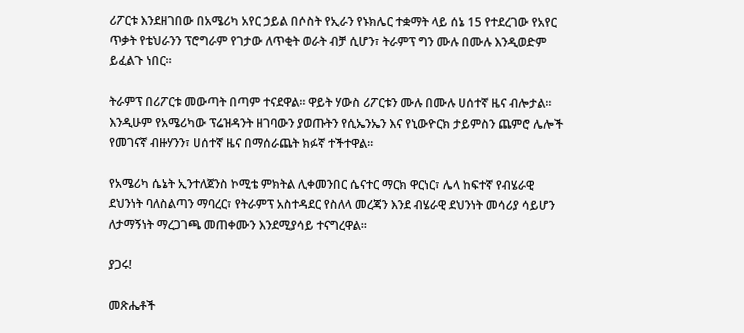ሪፖርቱ እንደዘገበው በአሜሪካ አየር ኃይል በሶስት የኢራን የኑክሌር ተቋማት ላይ ሰኔ 15 የተደረገው የአየር ጥቃት የቴህራንን ፕሮግራም የገታው ለጥቂት ወራት ብቻ ሲሆን፣ ትራምፕ ግን ሙሉ በሙሉ እንዲወድም ይፈልጉ ነበር።

ትራምፕ በሪፖርቱ መውጣት በጣም ተናደዋል። ዋይት ሃውስ ሪፖርቱን ሙሉ በሙሉ ሀሰተኛ ዜና ብሎታል። እንዲሁም የአሜሪካው ፕሬዝዳንት ዘገባውን ያወጡትን የሲኤንኤን እና የኒውዮርክ ታይምስን ጨምሮ ሌሎች የመገናኛ ብዙሃንን፣ ሀሰተኛ ዜና በማሰራጨት ክፉኛ ተችተዋል።

የአሜሪካ ሴኔት ኢንተለጀንስ ኮሚቴ ምክትል ሊቀመንበር ሴናተር ማርክ ዋርነር፣ ሌላ ከፍተኛ የብሄራዊ ደህንነት ባለስልጣን ማባረር፣ የትራምፕ አስተዳደር የስለላ መረጃን እንደ ብሄራዊ ደህንነት መሳሪያ ሳይሆን ለታማኝነት ማረጋገጫ መጠቀሙን እንደሚያሳይ ተናግረዋል።

ያጋሩ!

መጽሔቶች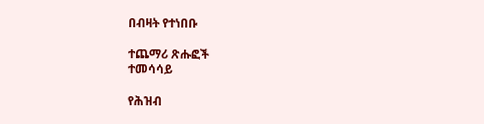በብዛት የተነበቡ

ተጨማሪ ጽሑፎች
ተመሳሳይ

የሕዝብ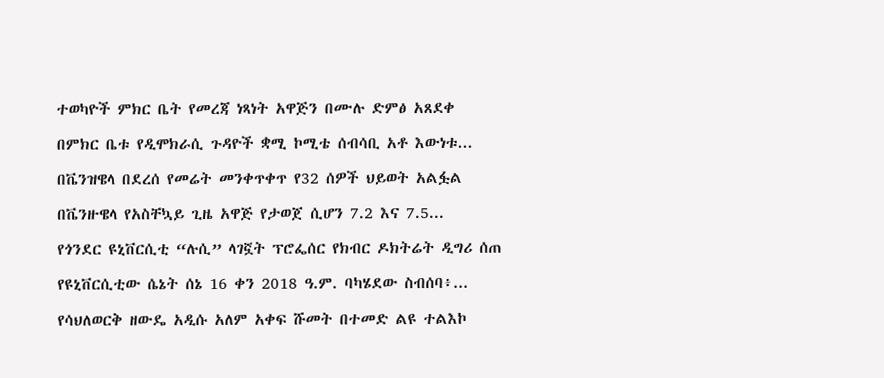ተወካዮች ምክር ቤት የመረጃ ነጻነት አዋጅን በሙሉ ድምፅ አጸደቀ

በምክር ቤቱ የዲሞክራሲ ጉዳዮች ቋሚ ኮሚቴ ሰብሳቢ አቶ እውነቱ...

በቬንዝዌላ በደረሰ የመሬት መንቀጥቀጥ የ32 ሰዎች ህይወት አልፏል

በቬንዙዌላ የአስቸኳይ ጊዜ አዋጅ የታወጀ ሲሆን 7.2 እና 7.5...

የጎንደር ዩኒቨርሲቲ “ሉሲ” ላገኟት ፕሮፌሰር የክብር ዶክትሬት ዲግሪ ሰጠ

የዩኒቨርሲቲው ሴኔት ሰኔ 16 ቀን 2018 ዓ.ም. ባካሄደው ስብሰባ፥...

የሳህለወርቅ ዘውዴ አዲሱ አለም አቀፍ ሹመት በተመድ ልዩ ተልእኮ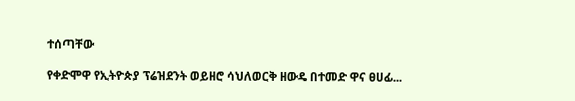ተሰጣቸው

የቀድሞዋ የኢትዮጵያ ፕሬዝደንት ወይዘሮ ሳህለወርቅ ዘውዴ በተመድ ዋና ፀሀፊ...